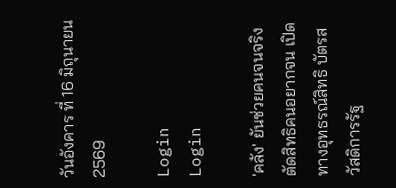วันอังคาร ที่ 16 มิถุนายน 2569

Login
Login

'คลัง' ยันช่วยคนจนจริง ตัดสิทธิคนอยากจน เปิดทางอุทธรณ์สิทธิ บัตรสวัสดิการรัฐ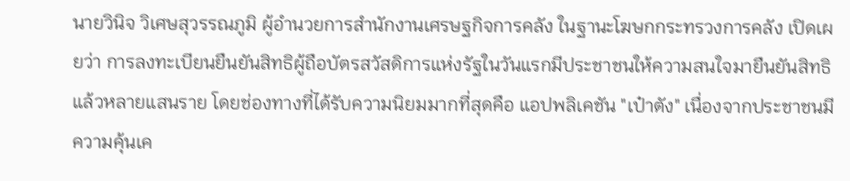นายวินิจ วิเศษสุวรรณภูมิ ผู้อำนวยการสำนักงานเศรษฐกิจการคลัง ในฐานะโฆษกกระทรวงการคลัง เปิดเผยว่า การลงทะเบียนยืนยันสิทธิผู้ถือบัตรสวัสดิการแห่งรัฐในวันแรกมีประชาชนให้ความสนใจมายืนยันสิทธิแล้วหลายแสนราย โดยช่องทางที่ได้รับความนิยมมากที่สุดคือ แอปพลิเคชัน "เป๋าตัง" เนื่องจากประชาชนมีความคุ้นเค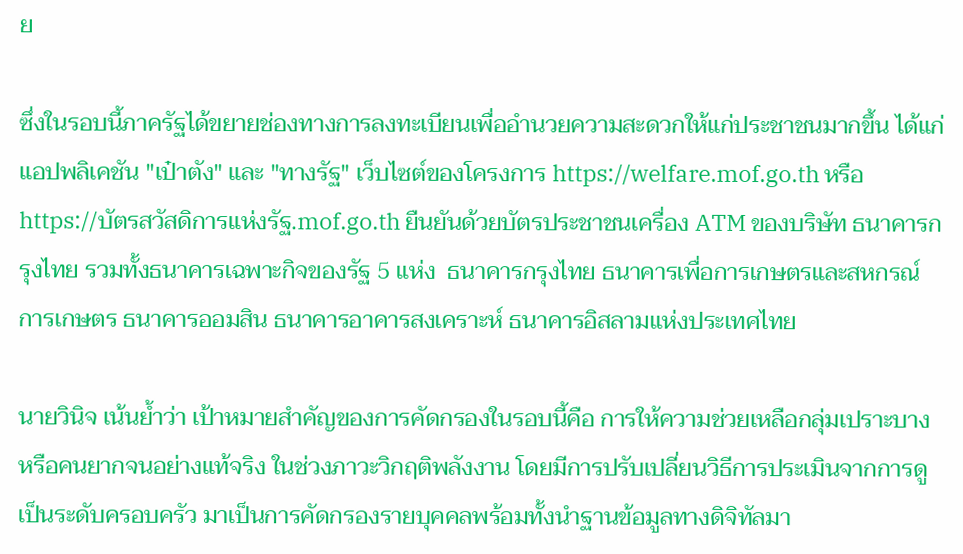ย

ซึ่งในรอบนี้ภาครัฐได้ขยายช่องทางการลงทะเบียนเพื่ออำนวยความสะดวกให้แก่ประชาชนมากขึ้น ได้แก่ แอปพลิเคชัน "เป๋าตัง" และ "ทางรัฐ" เว็บไซต์ของโครงการ https://welfare.mof.go.th หรือ  https://บัตรสวัสดิการแห่งรัฐ.mof.go.th ยืนยันด้วยบัตรประชาชนเครื่อง ATM ของบริษัท ธนาคารกรุงไทย รวมทั้งธนาคารเฉพาะกิจของรัฐ 5 แห่ง  ธนาคารกรุงไทย ธนาคารเพื่อการเกษตรและสหกรณ์การเกษตร ธนาคารออมสิน ธนาคารอาคารสงเคราะห์ ธนาคารอิสลามแห่งประเทศไทย

นายวินิจ เน้นย้ำว่า เป้าหมายสำคัญของการคัดกรองในรอบนี้คือ การให้ความช่วยเหลือกลุ่มเปราะบาง หรือคนยากจนอย่างแท้จริง ในช่วงภาวะวิกฤติพลังงาน โดยมีการปรับเปลี่ยนวิธีการประเมินจากการดูเป็นระดับครอบครัว มาเป็นการคัดกรองรายบุคคลพร้อมทั้งนำฐานข้อมูลทางดิจิทัลมา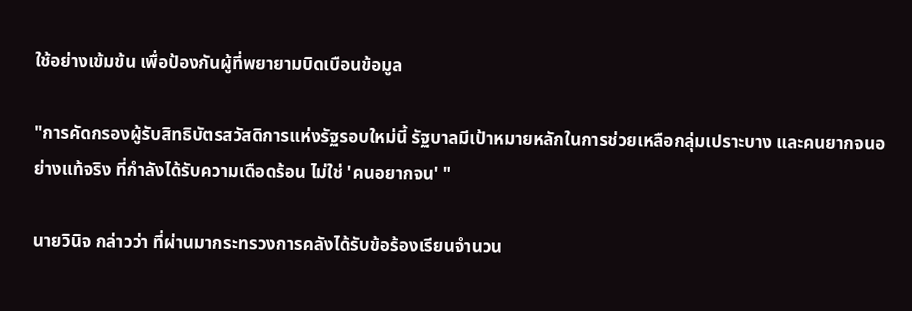ใช้อย่างเข้มข้น เพื่อป้องกันผู้ที่พยายามบิดเบือนข้อมูล

"การคัดกรองผู้รับสิทธิบัตรสวัสดิการแห่งรัฐรอบใหม่นี้ รัฐบาลมีเป้าหมายหลักในการช่วยเหลือกลุ่มเปราะบาง และคนยากจนอย่างแท้จริง ที่กำลังได้รับความเดือดร้อน ไม่ใช่ 'คนอยากจน' "

นายวินิจ กล่าวว่า ที่ผ่านมากระทรวงการคลังได้รับข้อร้องเรียนจำนวน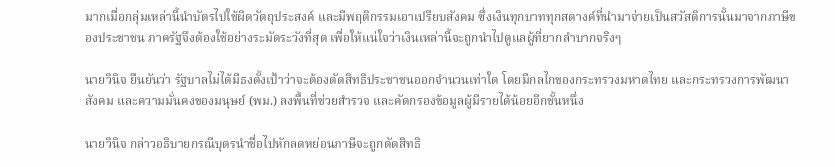มากเมื่อกลุ่มเหล่านี้นำบัตรไปใช้ผิดวัตถุประสงค์ และมีพฤติกรรมเอาเปรียบสังคม ซึ่งเงินทุกบาททุกสตางค์ที่นำมาจ่ายเป็นสวัสดิการนั้นมาจากภาษีของประชาชน ภาครัฐจึงต้องใช้อย่างระมัดระวังที่สุด เพื่อให้แน่ใจว่าเงินเหล่านี้จะถูกนำไปดูแลผู้ที่ยากลำบากจริงๆ

นายวินิจ ยืนยันว่า รัฐบาลไม่ได้มีธงตั้งเป้าว่าจะต้องตัดสิทธิประชาชนออกจำนวนเท่าใด โดยมีกลไกของกระทรวงมหาดไทย และกระทรวงการพัฒนาสังคม และความมั่นคงของมนุษย์ (พม.) ลงพื้นที่ช่วยสำรวจ และคัดกรองข้อมูลผู้มีรายได้น้อยอีกชั้นหนึ่ง

นายวินิจ กล่าวอธิบายกรณีบุตรนำชื่อไปหักลดหย่อนภาษีจะถูกตัดสิทธิ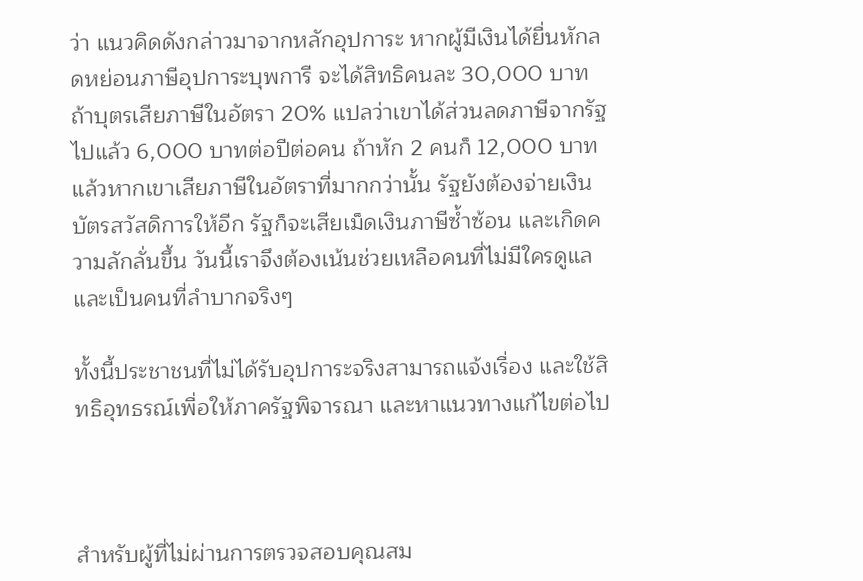ว่า แนวคิดดังกล่าวมาจากหลักอุปการะ หากผู้มีเงินได้ยื่นหักลดหย่อนภาษีอุปการะบุพการี จะได้สิทธิคนละ 30,000 บาท ถ้าบุตรเสียภาษีในอัตรา 20% แปลว่าเขาได้ส่วนลดภาษีจากรัฐไปแล้ว 6,000 บาทต่อปีต่อคน ถ้าหัก 2 คนก็ 12,000 บาท แล้วหากเขาเสียภาษีในอัตราที่มากกว่านั้น รัฐยังต้องจ่ายเงินบัตรสวัสดิการให้อีก รัฐก็จะเสียเม็ดเงินภาษีซ้ำซ้อน และเกิดความลักลั่นขึ้น วันนี้เราจึงต้องเน้นช่วยเหลือคนที่ไม่มีใครดูแลและเป็นคนที่ลำบากจริงๆ

ทั้งนี้ประชาชนที่ไม่ได้รับอุปการะจริงสามารถแจ้งเรื่อง และใช้สิทธิอุทธรณ์เพื่อให้ภาครัฐพิจารณา และหาแนวทางแก้ไขต่อไป



สำหรับผู้ที่ไม่ผ่านการตรวจสอบคุณสม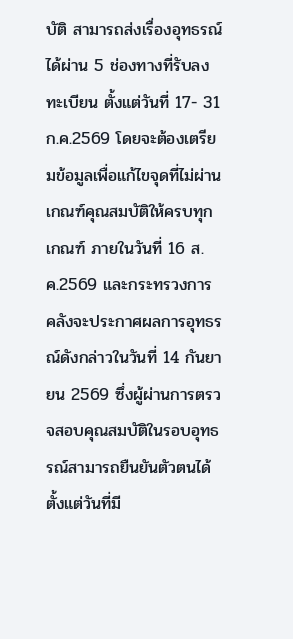บัติ สามารถส่งเรื่องอุทธรณ์ได้ผ่าน 5 ช่องทางที่รับลงทะเบียน ตั้งแต่วันที่ 17- 31 ก.ค.2569 โดยจะต้องเตรียมข้อมูลเพื่อแก้ไขจุดที่ไม่ผ่านเกณฑ์คุณสมบัติให้ครบทุกเกณฑ์ ภายในวันที่ 16 ส.ค.2569 และกระทรวงการคลังจะประกาศผลการอุทธรณ์ดังกล่าวในวันที่ 14 กันยายน 2569 ซึ่งผู้ผ่านการตรวจสอบคุณสมบัติในรอบอุทธรณ์สามารถยืนยันตัวตนได้ตั้งแต่วันที่มี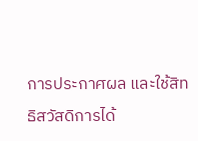การประกาศผล และใช้สิทธิสวัสดิการได้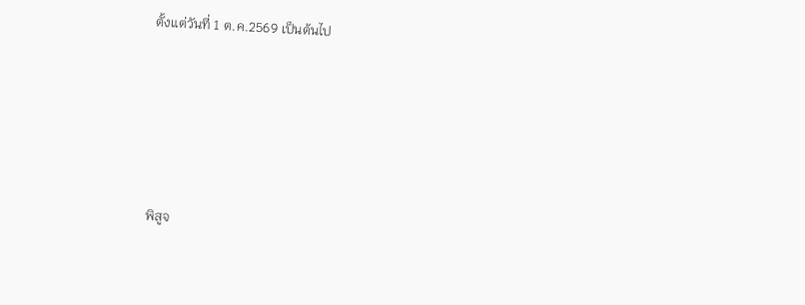ตั้งแต่วันที่ 1 ต.ค.2569 เป็นต้นไป





พิสูจ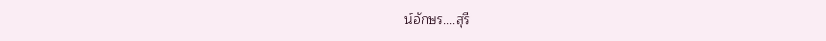น์อักษร....สุรี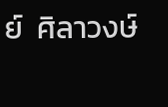ย์  ศิลาวงษ์